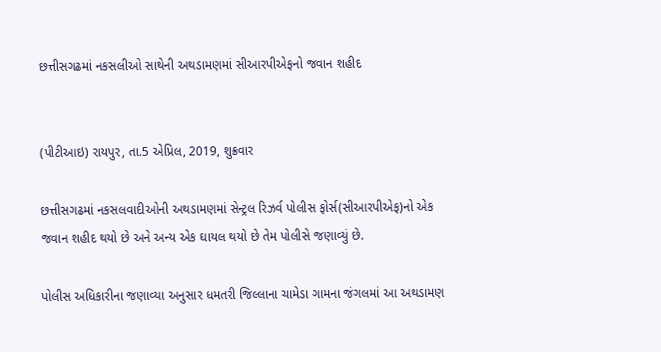છત્તીસગઢમાં નકસલીઓ સાથેની અથડામણમાં સીઆરપીએફનો જવાન શહીદ


(પીટીઆઇ) રાયપુર, તા.5 એપ્રિલ, 2019, શુક્રવાર

છત્તીસગઢમાં નકસલવાદીઓની અથડામણમાં સેન્ટ્રલ રિઝર્વ પોલીસ ફોર્સ(સીઆરપીએફ)નો એક જવાન શહીદ થયો છે અને અન્ય એક ઘાયલ થયો છે તેમ પોલીસે જણાવ્યું છે.

પોલીસ અધિકારીના જણાવ્યા અનુસાર ધમતરી જિલ્લાના ચામેડા ગામના જંગલમાં આ અથડામણ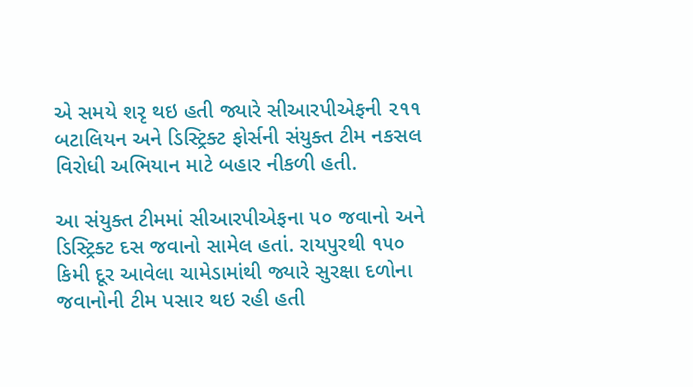એ સમયે શરૃ થઇ હતી જ્યારે સીઆરપીએફની ૨૧૧ બટાલિયન અને ડિસ્ટ્રિક્ટ ફોર્સની સંયુક્ત ટીમ નકસલ વિરોધી અભિયાન માટે બહાર નીકળી હતી.

આ સંયુક્ત ટીમમાં સીઆરપીએફના ૫૦ જવાનો અને ડિસ્ટ્રિક્ટ દસ જવાનો સામેલ હતાં. રાયપુરથી ૧૫૦ કિમી દૂર આવેલા ચામેડામાંથી જ્યારે સુરક્ષા દળોના જવાનોની ટીમ પસાર થઇ રહી હતી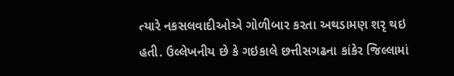ત્યારે નકસલવાદીઓએ ગોળીબાર કરતા અથડામણ શરૃ થઇ હતી. ઉલ્લેખનીય છે કે ગઇકાલે છત્તીસગઢના કાંકેર જિલ્લામાં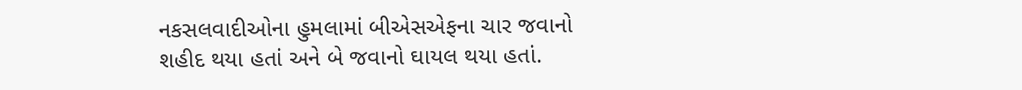નકસલવાદીઓના હુમલામાં બીએસએફના ચાર જવાનો શહીદ થયા હતાં અને બે જવાનો ઘાયલ થયા હતાં.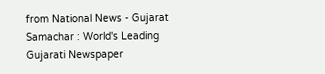from National News - Gujarat Samachar : World's Leading Gujarati Newspaper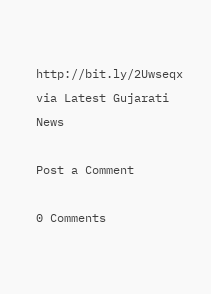http://bit.ly/2Uwseqx
via Latest Gujarati News

Post a Comment

0 Comments